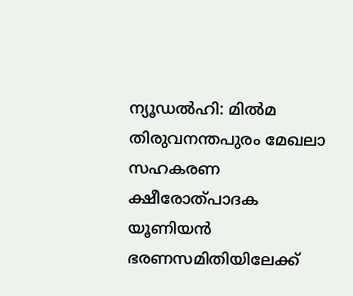ന്യൂഡൽഹി: മിൽമ തിരുവനന്തപുരം മേഖലാ സഹകരണ ക്ഷീരോത്പാദക യൂണിയൻ ഭരണസമിതിയിലേക്ക്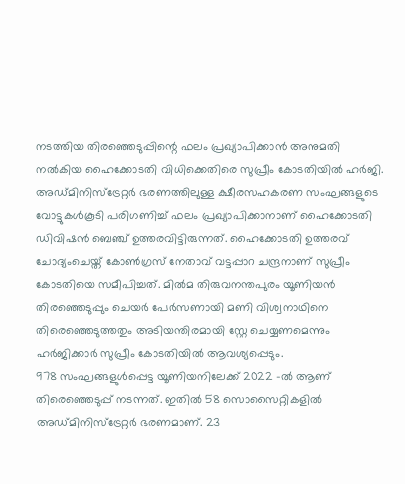നടത്തിയ തിരഞ്ഞെടുപ്പിന്റെ ഫലം പ്രഖ്യാപിക്കാൻ അനുമതി നൽകിയ ഹൈക്കോടതി വിധിക്കെതിരെ സുപ്രീം കോടതിയിൽ ഹർജി. അഡ്മിനിസ്ട്രേറ്റർ ഭരണത്തിലുള്ള ക്ഷീരസഹകരണ സംഘങ്ങളുടെ വോട്ടുകൾകൂടി പരിഗണിച്ച് ഫലം പ്രഖ്യാപിക്കാനാണ് ഹൈക്കോടതി ഡിവിഷൻ ബെഞ്ച് ഉത്തരവിട്ടിരുന്നത്. ഹൈക്കോടതി ഉത്തരവ് ചോദ്യംചെയ്ത് കോൺഗ്രസ് നേതാവ് വട്ടപ്പാറ ചന്ദ്രനാണ് സുപ്രീം കോടതിയെ സമീപിച്ചത്. മിൽമ തിരുവനന്തപുരം യൂണിയൻ തിരഞ്ഞെടുപ്പും ചെയർ പേർസണായി മണി വിശ്വനാഥിനെ തിരെഞ്ഞെടുത്തതും അടിയന്തിരമായി സ്റ്റേ ചെയ്യണമെന്നും ഹർജിക്കാർ സുപ്രീം കോടതിയിൽ ആവശ്യപ്പെടും.
978 സംഘങ്ങളുൾപ്പെട്ട യൂണിയനിലേക്ക് 2022 -ൽ ആണ് തിരെഞ്ഞെടുപ്പ് നടന്നത്. ഇതിൽ 58 സൊസൈറ്റികളിൽ അഡ്മിനിസ്ട്രേറ്റർ ഭരണമാണ്. 23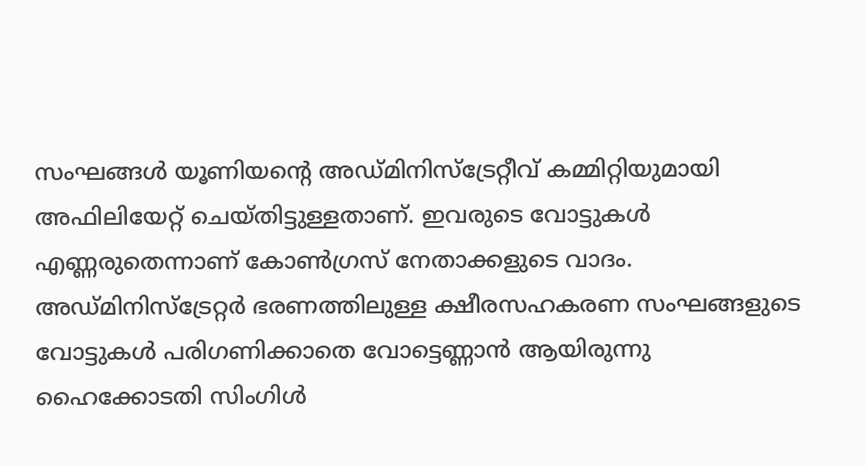സംഘങ്ങൾ യൂണിയന്റെ അഡ്മിനിസ്ട്രേറ്റീവ് കമ്മിറ്റിയുമായി അഫിലിയേറ്റ് ചെയ്തിട്ടുള്ളതാണ്. ഇവരുടെ വോട്ടുകൾ എണ്ണരുതെന്നാണ് കോൺഗ്രസ് നേതാക്കളുടെ വാദം. അഡ്മിനിസ്ട്രേറ്റർ ഭരണത്തിലുള്ള ക്ഷീരസഹകരണ സംഘങ്ങളുടെ വോട്ടുകൾ പരിഗണിക്കാതെ വോട്ടെണ്ണാൻ ആയിരുന്നു ഹൈക്കോടതി സിംഗിൾ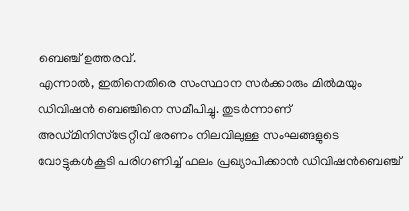ബെഞ്ച് ഉത്തരവ്.
എന്നാൽ, ഇതിനെതിരെ സംസ്ഥാന സർക്കാരും മിൽമയും ഡിവിഷൻ ബെഞ്ചിനെ സമീപിച്ചു. തുടർന്നാണ് അഡ്മിനിസ്ട്രേറ്റീവ് ഭരണം നിലവിലുള്ള സംഘങ്ങളുടെ വോട്ടുകൾകൂടി പരിഗണിച്ച് ഫലം പ്രഖ്യാപിക്കാൻ ഡിവിഷൻബെഞ്ച്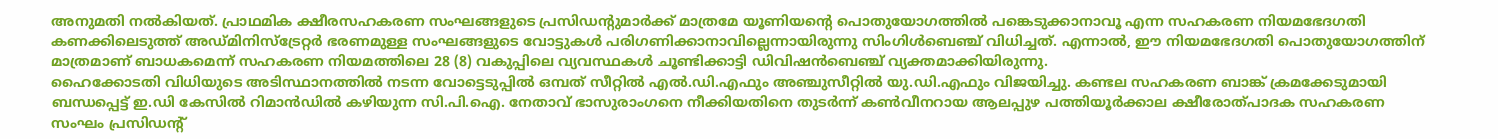അനുമതി നൽകിയത്. പ്രാഥമിക ക്ഷീരസഹകരണ സംഘങ്ങളുടെ പ്രസിഡന്റുമാർക്ക് മാത്രമേ യൂണിയന്റെ പൊതുയോഗത്തിൽ പങ്കെടുക്കാനാവൂ എന്ന സഹകരണ നിയമഭേദഗതി കണക്കിലെടുത്ത് അഡ്മിനിസ്ട്രേറ്റർ ഭരണമുള്ള സംഘങ്ങളുടെ വോട്ടുകൾ പരിഗണിക്കാനാവില്ലെന്നായിരുന്നു സിംഗിൾബെഞ്ച് വിധിച്ചത്. എന്നാൽ, ഈ നിയമഭേദഗതി പൊതുയോഗത്തിന് മാത്രമാണ് ബാധകമെന്ന് സഹകരണ നിയമത്തിലെ 28 (8) വകുപ്പിലെ വ്യവസ്ഥകൾ ചൂണ്ടിക്കാട്ടി ഡിവിഷൻബെഞ്ച് വ്യക്തമാക്കിയിരുന്നു.
ഹൈക്കോടതി വിധിയുടെ അടിസ്ഥാനത്തിൽ നടന്ന വോട്ടെടുപ്പിൽ ഒമ്പത് സീറ്റിൽ എൽ.ഡി.എഫും അഞ്ചുസീറ്റിൽ യു.ഡി.എഫും വിജയിച്ചു. കണ്ടല സഹകരണ ബാങ്ക് ക്രമക്കേടുമായി ബന്ധപ്പെട്ട് ഇ.ഡി കേസിൽ റിമാൻഡിൽ കഴിയുന്ന സി.പി.ഐ. നേതാവ് ഭാസുരാംഗനെ നീക്കിയതിനെ തുടർന്ന് കൺവീനറായ ആലപ്പുഴ പത്തിയൂർക്കാല ക്ഷീരോത്പാദക സഹകരണ സംഘം പ്രസിഡന്റ്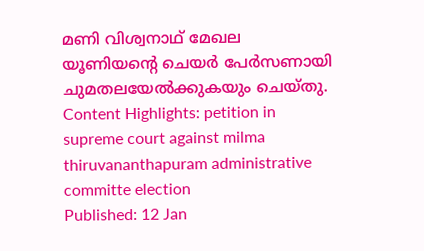മണി വിശ്വനാഥ് മേഖല യൂണിയന്റെ ചെയർ പേർസണായി ചുമതലയേൽക്കുകയും ചെയ്തു.
Content Highlights: petition in supreme court against milma thiruvananthapuram administrative committe election
Published: 12 Jan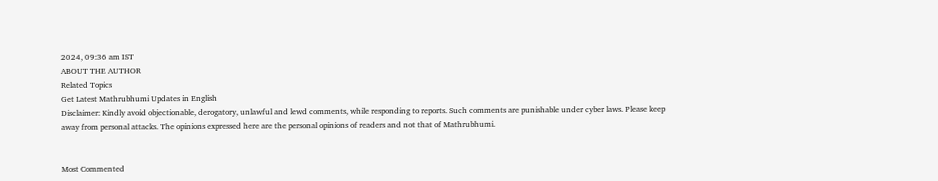2024, 09:36 am IST
ABOUT THE AUTHOR
Related Topics
Get Latest Mathrubhumi Updates in English
Disclaimer: Kindly avoid objectionable, derogatory, unlawful and lewd comments, while responding to reports. Such comments are punishable under cyber laws. Please keep away from personal attacks. The opinions expressed here are the personal opinions of readers and not that of Mathrubhumi.


Most Commented